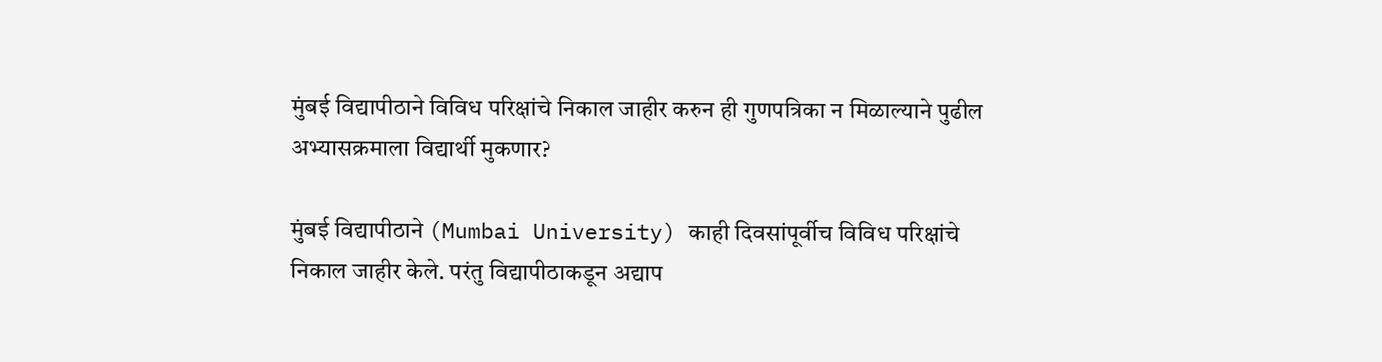मुंबई विद्यापीठाने विविध परिक्षांचे निकाल जाहीर करुन ही गुणपत्रिका न मिळाल्याने पुढील अभ्यासक्रमाला विद्यार्थी मुकणार?

मुंबई विद्यापीठाने (Mumbai University) काही दिवसांपूर्वीच विविध परिक्षांचे निकाल जाहीर केले. परंतु विद्यापीठाकडून अद्याप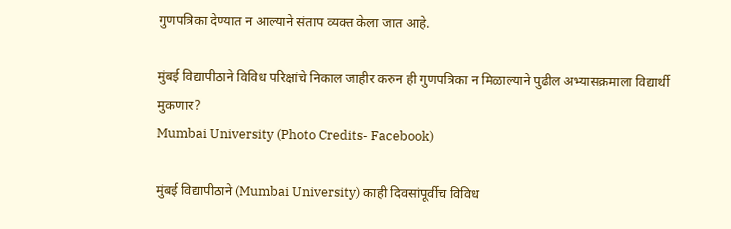गुणपत्रिका देण्यात न आल्याने संताप व्यक्त केला जात आहे.

मुंबई विद्यापीठाने विविध परिक्षांचे निकाल जाहीर करुन ही गुणपत्रिका न मिळाल्याने पुढील अभ्यासक्रमाला विद्यार्थी मुकणार?
Mumbai University (Photo Credits- Facebook)

मुंबई विद्यापीठाने (Mumbai University) काही दिवसांपूर्वीच विविध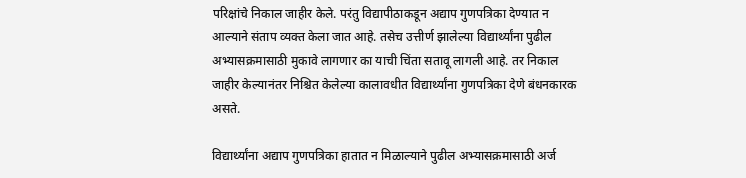परिक्षांचे निकाल जाहीर केले. परंतु विद्यापीठाकडून अद्याप गुणपत्रिका देण्यात न आल्याने संताप व्यक्त केला जात आहे. तसेच उत्तीर्ण झालेल्या विद्यार्थ्यांना पुढील अभ्यासक्रमासाठी मुकावे लागणार का याची चिंता सतावू लागली आहे. तर निकाल जाहीर केल्यानंतर निश्चित केलेल्या कालावधीत विद्यार्थ्यांना गुणपत्रिका देणे बंधनकारक असते.

विद्यार्थ्यांना अद्याप गुणपत्रिका हातात न मिळाल्याने पुढील अभ्यासक्रमासाठी अर्ज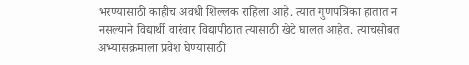भरण्यासाठी काहीच अवधी शिल्लक राहिला आहे. त्यात गुणपत्रिका हातात न नसल्याने विद्यार्थी वारंवार विद्यापीठात त्यासाठी खेटे घालत आहेत. त्याचसोबत अभ्यासक्रमाला प्रवेश घेण्यासाठी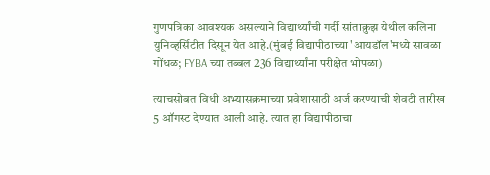गुणपत्रिका आवश्यक असल्याने विद्यार्थ्यांची गर्दी सांताक्रुझ येथील कलिना युनिव्हर्सिटीत दिसून येत आहे.(मुंबई विद्यापीठाच्या 'आयडॉल'मध्ये सावळा गोंधळ; FYBA च्या तब्बल 236 विद्यार्थ्यांना परीक्षेत भोपळा)

त्याचसोबत विधी अभ्यासक्रमाच्या प्रवेशासाठी अर्ज करण्याची शेवटी तारीख 5 ऑगस्ट देण्यात आली आहे. त्यात हा विद्यापीठाचा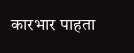कारभार पाहता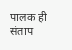पालक ही संताप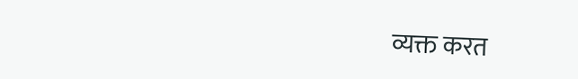व्यक्त करत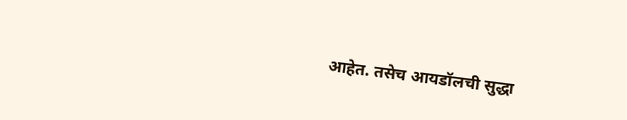आहेत. तसेच आयडॉलची सुद्धा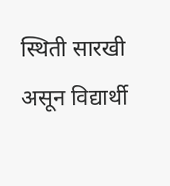स्थिती सारखी असून विद्यार्थी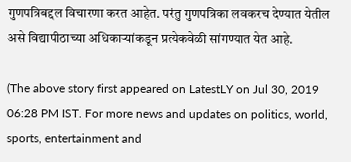गुणपत्रिबद्दल विचारणा करत आहेत. परंतु गुणपत्रिका लवकरच देण्यात येतील असे विद्यापीठाच्या अधिकाऱ्यांकडून प्रत्येकवेळी सांगण्यात येत आहे.

(The above story first appeared on LatestLY on Jul 30, 2019 06:28 PM IST. For more news and updates on politics, world, sports, entertainment and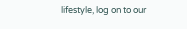lifestyle, log on to our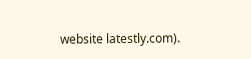website latestly.com).